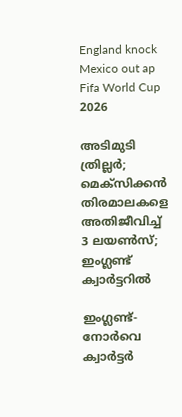England knock Mexico out ap
Fifa World Cup 2026

അടിമുടി ത്രില്ലർ; മെക്സിക്കൻ തിരമാലകളെ അതിജീവിച്ച് 3 ലയൺസ്; ഇംഗ്ലണ്ട് ക്വാർട്ടറിൽ

ഇംഗ്ലണ്ട്- നോർവെ ക്വാർട്ടർ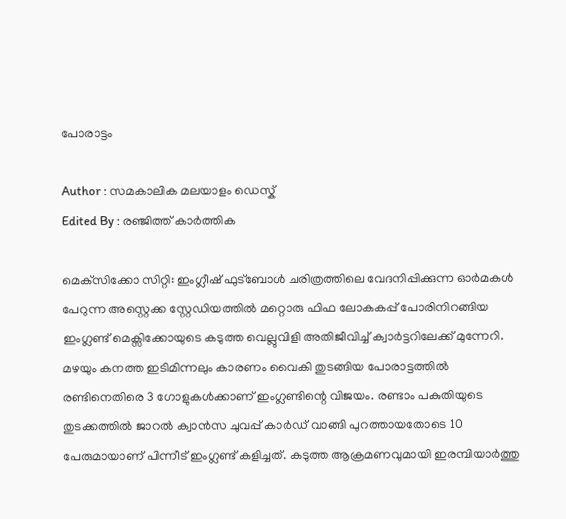പോരാട്ടം

Author : സമകാലിക മലയാളം ഡെസ്ക്
Edited By : രഞ്ജിത്ത് കാർത്തിക

മെക്‌സിക്കോ സിറ്റി: ഇംഗ്ലീഷ് ഫുട്ബോൾ ചരിത്രത്തിലെ വേദനിപ്പിക്കുന്ന ഓർമകൾ പേറുന്ന അസ്റ്റെക്ക സ്റ്റേഡിയത്തിൽ മറ്റൊരു ഫിഫ ലോകകപ്പ് പോരിനിറങ്ങിയ ഇംഗ്ലണ്ട് മെക്സിക്കോയുടെ കടുത്ത വെല്ലുവിളി അതിജീവിച്ച് ക്വാർട്ടറിലേക്ക് മുന്നേറി. മഴയും കനത്ത ഇടിമിന്നലും കാരണം വൈകി തുടങ്ങിയ പോരാട്ടത്തിൽ രണ്ടിനെതിരെ 3 ഗോളുകൾക്കാണ് ഇംഗ്ലണ്ടിന്റെ വിജയം. രണ്ടാം പകുതിയുടെ തുടക്കത്തിൽ ജാറൽ ക്വാൻസ ചുവപ്പ് കാർഡ് വാങ്ങി പുറത്തായതോടെ 10 പേരുമായാണ് പിന്നീട് ഇംഗ്ലണ്ട് കളിച്ചത്. കടുത്ത ആക്രമണവുമായി ഇരമ്പിയാർത്തു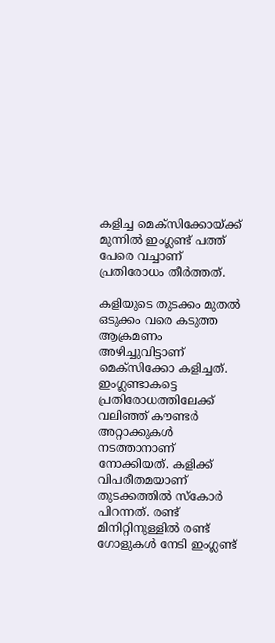കളിച്ച മെക്സിക്കോയ്ക്ക് മുന്നിൽ ഇംഗ്ലണ്ട് പത്ത് പേരെ വച്ചാണ് പ്രതിരോധം തീർത്തത്.

കളിയുടെ തുടക്കം മുതൽ ഒടുക്കം വരെ കടുത്ത ആക്രമണം അഴിച്ചുവിട്ടാണ് മെക്സിക്കോ കളിച്ചത്. ഇംഗ്ലണ്ടാകട്ടെ പ്രതിരോധത്തിലേക്ക് വലിഞ്ഞ് കൗണ്ടർ അറ്റാക്കുകൾ നടത്താനാണ് നോക്കിയത്. കളിക്ക് വിപരീതമയാണ് തുടക്കത്തിൽ സ്കോർ പിറന്നത്. രണ്ട് മിനിറ്റിനുള്ളിൽ രണ്ട് ഗോളുകൾ നേടി ഇംഗ്ലണ്ട്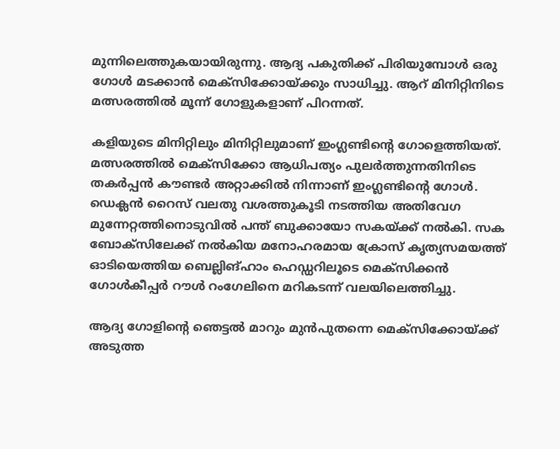മുന്നിലെത്തുകയായിരുന്നു. ആദ്യ പകുതിക്ക് പിരിയുമ്പോൾ ഒരു ഗോൾ മടക്കാൻ മെക്സിക്കോയ്ക്കും സാധിച്ചു. ആറ് മിനിറ്റിനിടെ മത്സരത്തിൽ മൂന്ന് ഗോളുകളാണ് പിറന്നത്.

കളിയുടെ മിനിറ്റിലും മിനിറ്റിലുമാണ് ഇംഗ്ലണ്ടിന്റെ ഗോളെത്തിയത്. മത്സരത്തിൽ മെക്സിക്കോ ആധിപത്യം പുലർത്തുന്നതിനിടെ തകർപ്പൻ കൗണ്ടർ അറ്റാക്കിൽ നിന്നാണ് ഇംഗ്ലണ്ടിന്റെ ഗോൾ. ഡെക്ലൻ റൈസ് വലതു വശത്തുകൂടി നടത്തിയ അതിവേഗ മുന്നേറ്റത്തിനൊടുവിൽ പന്ത് ബുക്കായോ സകയ്ക്ക് നൽകി. സക ബോക്സിലേക്ക് നൽകിയ മനോഹരമായ ക്രോസ് കൃത്യസമയത്ത് ഓടിയെത്തിയ ബെല്ലിങ്ഹാം ഹെഡ്ഡറിലൂടെ മെക്സിക്കൻ ഗോൾകീപ്പർ റൗൾ റംഗേലിനെ മറികടന്ന് വലയിലെത്തിച്ചു.

ആദ്യ ഗോളിന്റെ ഞെട്ടൽ മാറും മുൻപുതന്നെ മെക്സിക്കോയ്ക്ക് അടുത്ത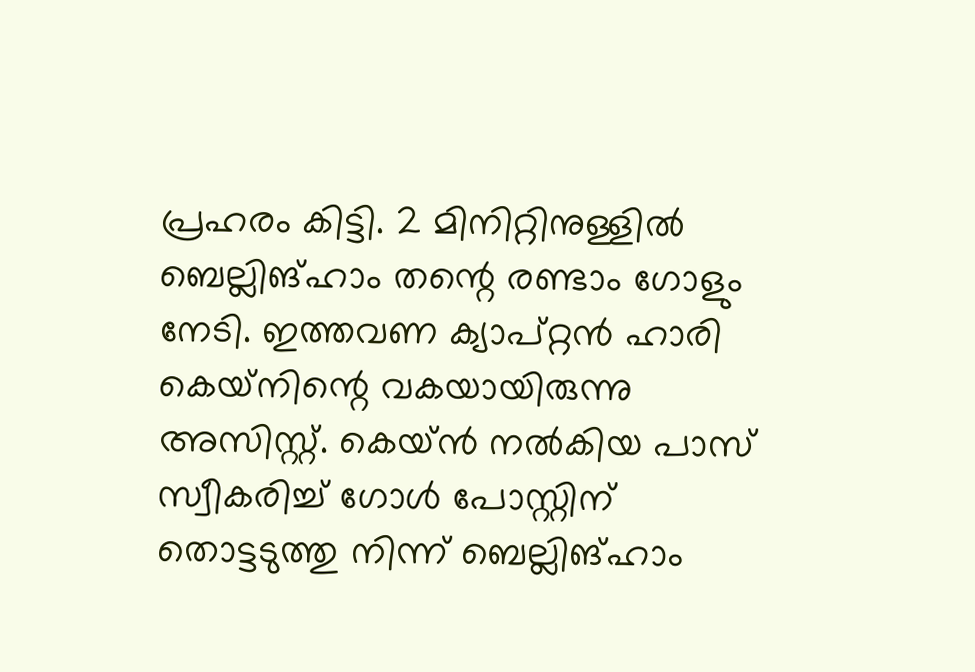പ്രഹരം കിട്ടി. 2 മിനിറ്റിനുള്ളിൽ ബെല്ലിങ്ഹാം തന്റെ രണ്ടാം ഗോളും നേടി. ഇത്തവണ ക്യാപ്റ്റൻ ഹാരി കെയ്‌നിന്റെ വകയായിരുന്നു അസിസ്റ്റ്. കെയ്ൻ നൽകിയ പാസ് സ്വീകരിച്ച് ഗോൾ പോസ്റ്റിന് തൊട്ടടുത്തു നിന്ന് ബെല്ലിങ്ഹാം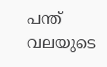പന്ത് വലയുടെ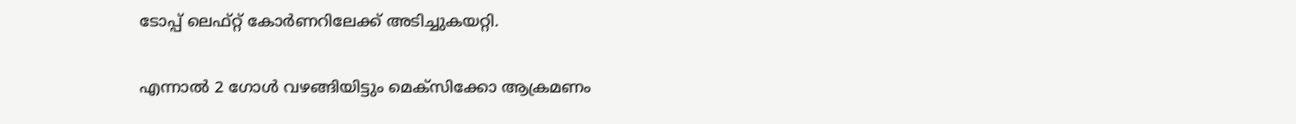ടോപ്പ് ലെഫ്റ്റ് കോർണറിലേക്ക് അടിച്ചുകയറ്റി.

എന്നാൽ 2 ഗോൾ വഴങ്ങിയിട്ടും മെക്സിക്കോ ആക്രമണം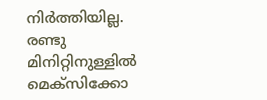നിർത്തിയില്ല. രണ്ടു മിനിറ്റിനുള്ളിൽ മെക്സിക്കോ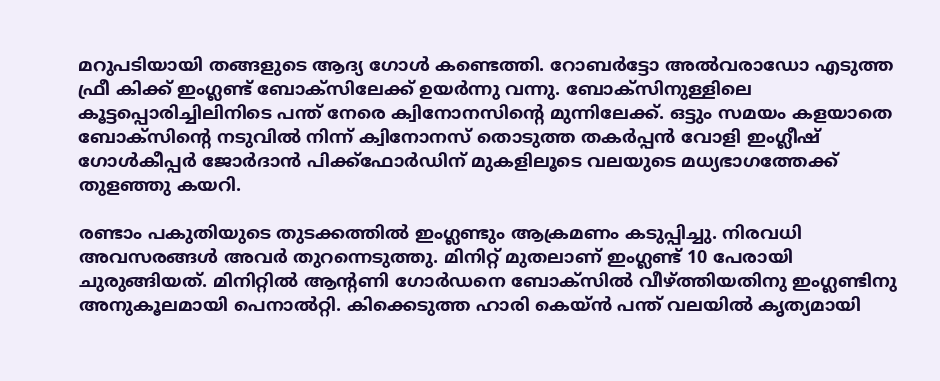മറുപടിയായി തങ്ങളുടെ ആദ്യ ഗോൾ കണ്ടെത്തി. റോബർട്ടോ അൽവരാഡോ എടുത്ത ഫ്രീ കിക്ക് ഇംഗ്ലണ്ട് ബോക്സിലേക്ക് ഉയർന്നു വന്നു. ബോക്സിനുള്ളിലെ കൂട്ടപ്പൊരിച്ചിലിനിടെ പന്ത് നേരെ ക്വിനോനസിന്റെ മുന്നിലേക്ക്. ഒട്ടും സമയം കളയാതെ ബോക്സിന്റെ നടുവിൽ നിന്ന് ക്വിനോനസ് തൊടുത്ത തകർപ്പൻ വോളി ഇംഗ്ലീഷ് ഗോൾകീപ്പർ ജോർദാൻ പിക്ക്ഫോർഡിന് മുകളിലൂടെ വലയുടെ മധ്യഭാഗത്തേക്ക് തുളഞ്ഞു കയറി.

രണ്ടാം പകുതിയുടെ തുടക്കത്തിൽ ഇംഗ്ലണ്ടും ആക്രമണം കടുപ്പിച്ചു. നിരവധി അവസരങ്ങൾ അവർ തുറന്നെടുത്തു. മിനിറ്റ് മുതലാണ് ഇംഗ്ലണ്ട് 10 പേരായി ചുരുങ്ങിയത്. മിനിറ്റിൽ ആന്റണി ഗോർഡനെ ബോക്സിൽ വീഴ്ത്തിയതിനു ഇംഗ്ലണ്ടിനു അനുകൂലമായി പെനാൽറ്റി. കിക്കെടുത്ത ഹാരി കെയ്ൻ പന്ത് വലയിൽ കൃത്യമായി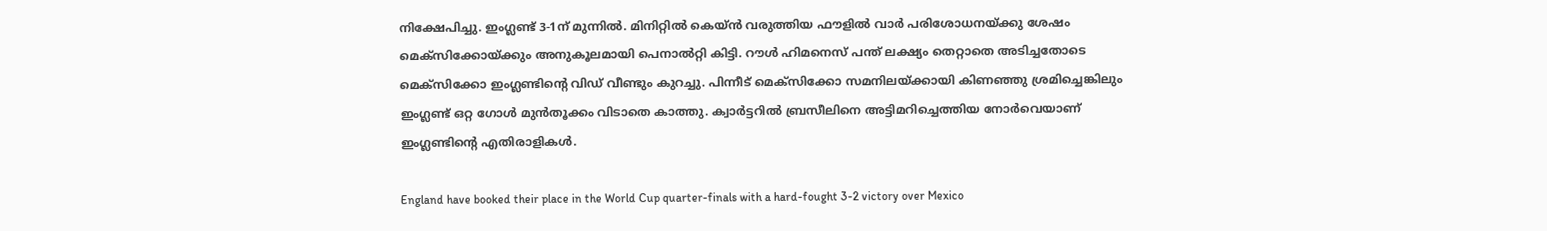നിക്ഷേപിച്ചു. ഇംഗ്ലണ്ട് 3-1ന് മുന്നിൽ. മിനിറ്റിൽ കെയ്ൻ വരുത്തിയ ഫൗളിൽ വാർ പരിശോധനയ്ക്കു ശേഷം മെക്സിക്കോയ്ക്കും അനുകൂലമായി പെനാൽറ്റി കിട്ടി. റൗൾ ഹിമനെസ് പന്ത് ലക്ഷ്യം തെറ്റാതെ അടിച്ചതോടെ മെക്സിക്കോ ഇംഗ്ലണ്ടിന്റെ വിഡ് വീണ്ടും കുറച്ചു. പിന്നീട് മെക്സിക്കോ സമനിലയ്ക്കായി കിണഞ്ഞു ശ്രമിച്ചെങ്കിലും ഇംഗ്ലണ്ട് ഒറ്റ ഗോൾ മുൻതൂക്കം വിടാതെ കാത്തു. ക്വാർട്ടറിൽ ബ്രസീലിനെ അട്ടിമറിച്ചെത്തിയ നോർവെയാണ് ഇംഗ്ലണ്ടിന്റെ എതിരാളികൾ.

England have booked their place in the World Cup quarter-finals with a hard-fought 3-2 victory over Mexico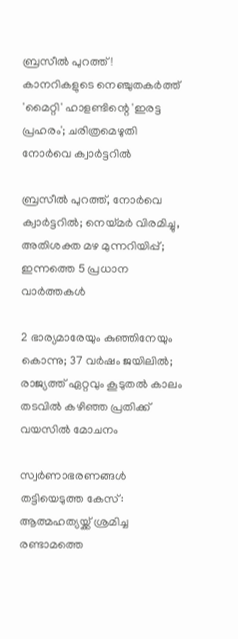ബ്രസീൽ പുറത്ത്! കാനറികളുടെ നെഞ്ചുതകർത്ത് 'മൈറ്റി' ഹാളണ്ടിന്റെ 'ഇരട്ട പ്രഹരം'; ചരിത്രമെഴുതി നോർവെ ക്വാർട്ടറിൽ

ബ്രസീല്‍ പുറത്ത്, നോര്‍വെ ക്വാര്‍ട്ടറില്‍; നെയ്മര്‍ വിരമിച്ചു, അതിശക്ത മഴ മുന്നറിയിപ്പ്; ഇന്നത്തെ 5 പ്രധാന വാര്‍ത്തകള്‍

2 ഭാര്യമാരേയും കു‍ഞ്ഞിനേയും കൊന്നു; 37 വർഷം ജയിലിൽ; രാജ്യത്ത് ഏറ്റവും കൂടുതൽ കാലം തടവിൽ കഴിഞ്ഞ പ്രതിക്ക് വയസിൽ മോചനം

സ്വര്‍ണാഭരണങ്ങള്‍ തട്ടിയെടുത്ത കേസ്: ആത്മഹത്യയ്ക്ക് ശ്രമിച്ച രണ്ടാമത്തെ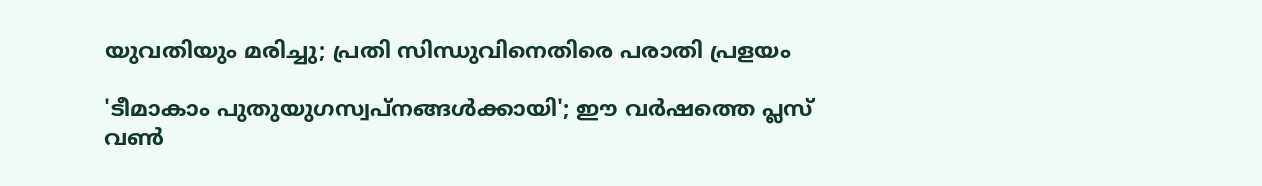യുവതിയും മരിച്ചു; പ്രതി സിന്ധുവിനെതിരെ പരാതി പ്രളയം

'ടീമാകാം പുതുയുഗസ്വപ്നങ്ങൾക്കായി'; ഈ വർഷത്തെ പ്ലസ് വൺ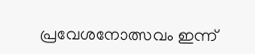പ്രവേശനോത്സവം ഇന്ന്